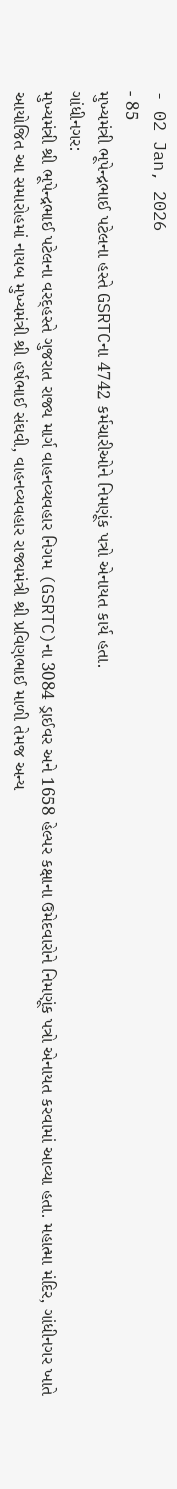- 02 Jan, 2026
- 85
મુખ્યમંત્રી ભૂપેન્દ્રભાઈ પટેલના હસ્તે GSRTCના 4742 કર્મચારીઓને નિમણૂંક પત્રો એનાયત કાર્ય હતા.
ગાંધીનગર:
મુખ્યમંત્રી શ્રી ભૂપેન્દ્રભાઈ પટેલના વરદ્હસ્તે ગુજરાત રાજ્ય માર્ગ વાહનવ્યવહાર નિગમ (GSRTC)ના 3084 ડ્રાઈવર અને 1658 હેલ્પર કક્ષાના ઉમેદવારોને નિમણૂંક પત્રો એનાયત કરવામાં આવ્યા હતા. મહાત્મા મંદિર, ગાંધીનગર ખાતે આયોજિત આ સમારોહમાં નાયબ મુખ્યમંત્રી શ્રી હર્ષભાઈ સંઘવી, વાહનવ્યવહાર રાજ્યમંત્રી શ્રી પ્રવિણભાઈ માળી તેમજ અન્ય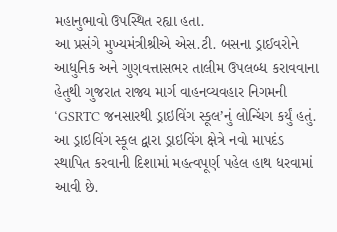મહાનુભાવો ઉપસ્થિત રહ્યા હતા.
આ પ્રસંગે મુખ્યમંત્રીશ્રીએ એસ.ટી. બસના ડ્રાઈવરોને આધુનિક અને ગુણવત્તાસભર તાલીમ ઉપલબ્ધ કરાવવાના હેતુથી ગુજરાત રાજ્ય માર્ગ વાહનવ્યવહાર નિગમની ‘GSRTC જનસારથી ડ્રાઇવિંગ સ્કૂલ’નું લોન્ચિંગ કર્યું હતું. આ ડ્રાઇવિંગ સ્કૂલ દ્વારા ડ્રાઇવિંગ ક્ષેત્રે નવો માપદંડ સ્થાપિત કરવાની દિશામાં મહત્વપૂર્ણ પહેલ હાથ ધરવામાં આવી છે.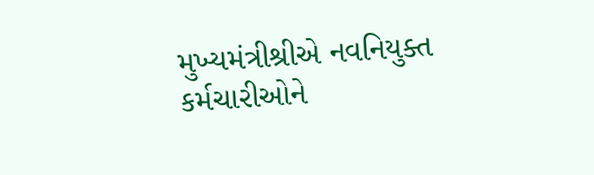મુખ્યમંત્રીશ્રીએ નવનિયુક્ત કર્મચારીઓને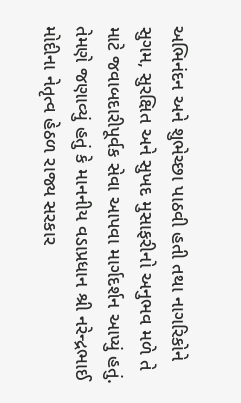અભિનંદન અને શુભેચ્છા પાઠવી હતી તથા નાગરિકોને સુગમ, સુરક્ષિત અને સુખદ મુસાફરીનો અનુભવ મળે તે માટે જવાબદારીપૂર્વક સેવા આપવા માર્ગદર્શન આપ્યું હતું. તેમણે જણાવ્યું હતું કે માનનીય વડાપ્રધાન શ્રી નરેન્દ્રભાઈ મોદીના નેતૃત્વ હેઠળ રાજ્ય સરકાર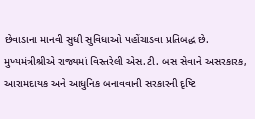છેવાડાના માનવી સુધી સુવિધાઓ પહોંચાડવા પ્રતિબદ્ધ છે.
મુખ્યમંત્રીશ્રીએ રાજ્યમાં વિસ્તરેલી એસ.ટી. બસ સેવાને અસરકારક, આરામદાયક અને આધુનિક બનાવવાની સરકારની દૃષ્ટિ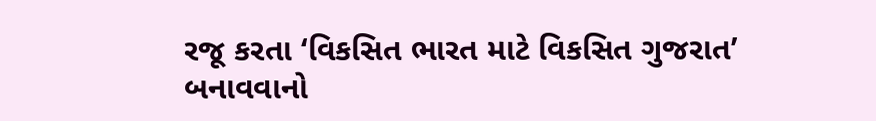રજૂ કરતા ‘વિકસિત ભારત માટે વિકસિત ગુજરાત’ બનાવવાનો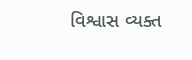વિશ્વાસ વ્યક્ત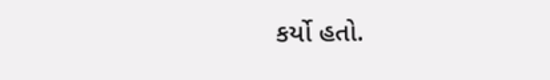કર્યો હતો.